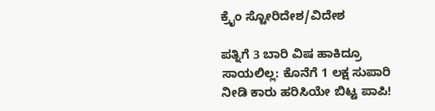ಕ್ರೈಂ ಸ್ಟೋರಿದೇಶ/ವಿದೇಶ

ಪತ್ನಿಗೆ 3 ಬಾರಿ ವಿಷ ಹಾಕಿದ್ರೂ ಸಾಯಲಿಲ್ಲ: ಕೊನೆಗೆ 1 ಲಕ್ಷ ಸುಪಾರಿ ನೀಡಿ ಕಾರು ಹರಿಸಿಯೇ ಬಿಟ್ಟ ಪಾಪಿ!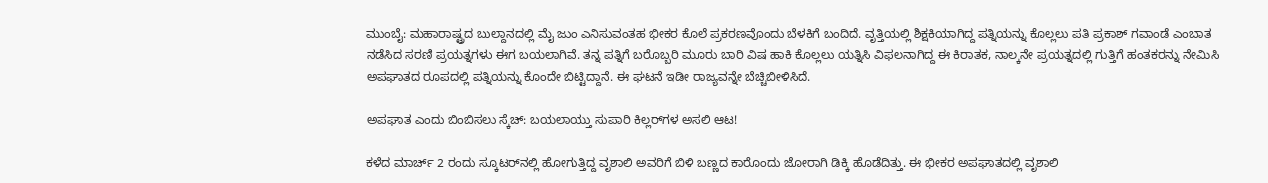ಮುಂಬೈ: ಮಹಾರಾಷ್ಟ್ರದ ಬುಲ್ದಾನದಲ್ಲಿ ಮೈ ಜುಂ ಎನಿಸುವಂತಹ ಭೀಕರ ಕೊಲೆ ಪ್ರಕರಣವೊಂದು ಬೆಳಕಿಗೆ ಬಂದಿದೆ. ವೃತ್ತಿಯಲ್ಲಿ ಶಿಕ್ಷಕಿಯಾಗಿದ್ದ ಪತ್ನಿಯನ್ನು ಕೊಲ್ಲಲು ಪತಿ ಪ್ರಕಾಶ್ ಗವಾಂಡೆ ಎಂಬಾತ ನಡೆಸಿದ ಸರಣಿ ಪ್ರಯತ್ನಗಳು ಈಗ ಬಯಲಾಗಿವೆ. ತನ್ನ ಪತ್ನಿಗೆ ಬರೊಬ್ಬರಿ ಮೂರು ಬಾರಿ ವಿಷ ಹಾಕಿ ಕೊಲ್ಲಲು ಯತ್ನಿಸಿ ವಿಫಲನಾಗಿದ್ದ ಈ ಕಿರಾತಕ, ನಾಲ್ಕನೇ ಪ್ರಯತ್ನದಲ್ಲಿ ಗುತ್ತಿಗೆ ಹಂತಕರನ್ನು ನೇಮಿಸಿ ಅಪಘಾತದ ರೂಪದಲ್ಲಿ ಪತ್ನಿಯನ್ನು ಕೊಂದೇ ಬಿಟ್ಟಿದ್ದಾನೆ. ಈ ಘಟನೆ ಇಡೀ ರಾಜ್ಯವನ್ನೇ ಬೆಚ್ಚಿಬೀಳಿಸಿದೆ.

ಅಪಘಾತ ಎಂದು ಬಿಂಬಿಸಲು ಸ್ಕೆಚ್: ಬಯಲಾಯ್ತು ಸುಪಾರಿ ಕಿಲ್ಲರ್‌ಗಳ ಅಸಲಿ ಆಟ!

ಕಳೆದ ಮಾರ್ಚ್ 2 ರಂದು ಸ್ಕೂಟರ್‌ನಲ್ಲಿ ಹೋಗುತ್ತಿದ್ದ ವೃಶಾಲಿ ಅವರಿಗೆ ಬಿಳಿ ಬಣ್ಣದ ಕಾರೊಂದು ಜೋರಾಗಿ ಡಿಕ್ಕಿ ಹೊಡೆದಿತ್ತು. ಈ ಭೀಕರ ಅಪಘಾತದಲ್ಲಿ ವೃಶಾಲಿ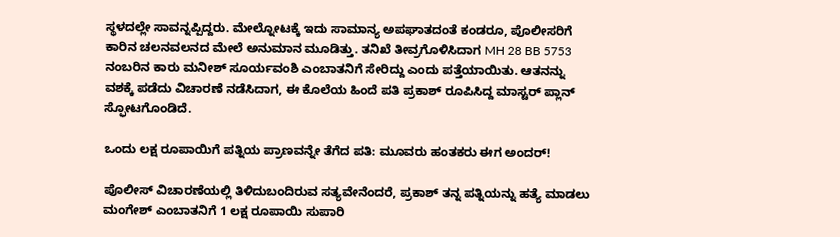ಸ್ಥಳದಲ್ಲೇ ಸಾವನ್ನಪ್ಪಿದ್ದರು. ಮೇಲ್ನೋಟಕ್ಕೆ ಇದು ಸಾಮಾನ್ಯ ಅಪಘಾತದಂತೆ ಕಂಡರೂ, ಪೊಲೀಸರಿಗೆ ಕಾರಿನ ಚಲನವಲನದ ಮೇಲೆ ಅನುಮಾನ ಮೂಡಿತ್ತು. ತನಿಖೆ ತೀವ್ರಗೊಳಿಸಿದಾಗ MH 28 BB 5753 ನಂಬರಿನ ಕಾರು ಮನೀಶ್ ಸೂರ್ಯವಂಶಿ ಎಂಬಾತನಿಗೆ ಸೇರಿದ್ದು ಎಂದು ಪತ್ತೆಯಾಯಿತು. ಆತನನ್ನು ವಶಕ್ಕೆ ಪಡೆದು ವಿಚಾರಣೆ ನಡೆಸಿದಾಗ, ಈ ಕೊಲೆಯ ಹಿಂದೆ ಪತಿ ಪ್ರಕಾಶ್ ರೂಪಿಸಿದ್ದ ಮಾಸ್ಟರ್ ಪ್ಲಾನ್ ಸ್ಫೋಟಗೊಂಡಿದೆ.

ಒಂದು ಲಕ್ಷ ರೂಪಾಯಿಗೆ ಪತ್ನಿಯ ಪ್ರಾಣವನ್ನೇ ತೆಗೆದ ಪತಿ: ಮೂವರು ಹಂತಕರು ಈಗ ಅಂದರ್!

ಪೊಲೀಸ್ ವಿಚಾರಣೆಯಲ್ಲಿ ತಿಳಿದುಬಂದಿರುವ ಸತ್ಯವೇನೆಂದರೆ, ಪ್ರಕಾಶ್ ತನ್ನ ಪತ್ನಿಯನ್ನು ಹತ್ಯೆ ಮಾಡಲು ಮಂಗೇಶ್ ಎಂಬಾತನಿಗೆ 1 ಲಕ್ಷ ರೂಪಾಯಿ ಸುಪಾರಿ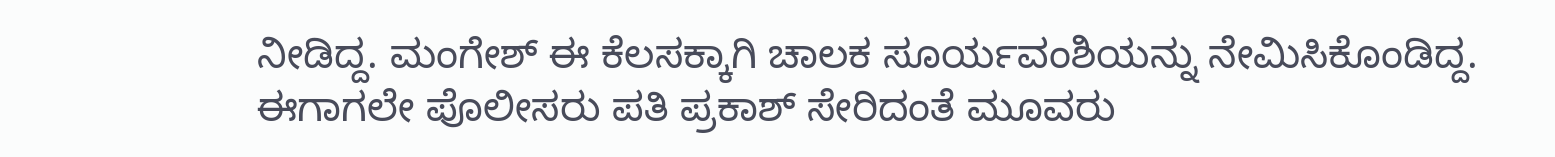ನೀಡಿದ್ದ. ಮಂಗೇಶ್ ಈ ಕೆಲಸಕ್ಕಾಗಿ ಚಾಲಕ ಸೂರ್ಯವಂಶಿಯನ್ನು ನೇಮಿಸಿಕೊಂಡಿದ್ದ. ಈಗಾಗಲೇ ಪೊಲೀಸರು ಪತಿ ಪ್ರಕಾಶ್ ಸೇರಿದಂತೆ ಮೂವರು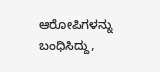ಆರೋಪಿಗಳನ್ನು ಬಂಧಿಸಿದ್ದು,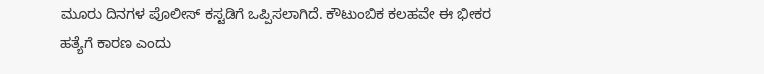ಮೂರು ದಿನಗಳ ಪೊಲೀಸ್ ಕಸ್ಟಡಿಗೆ ಒಪ್ಪಿಸಲಾಗಿದೆ. ಕೌಟುಂಬಿಕ ಕಲಹವೇ ಈ ಭೀಕರ ಹತ್ಯೆಗೆ ಕಾರಣ ಎಂದು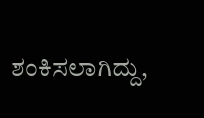ಶಂಕಿಸಲಾಗಿದ್ದು,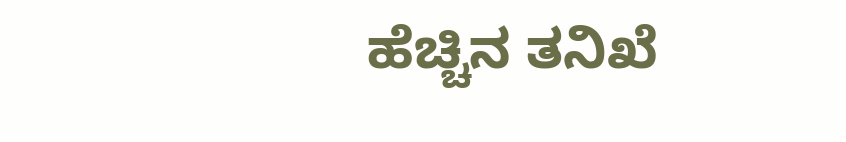ಹೆಚ್ಚಿನ ತನಿಖೆ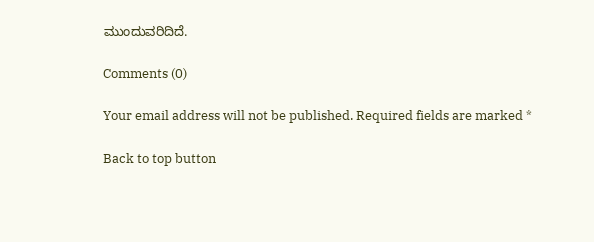ಮುಂದುವರಿದಿದೆ.

Comments (0)

Your email address will not be published. Required fields are marked *

Back to top button